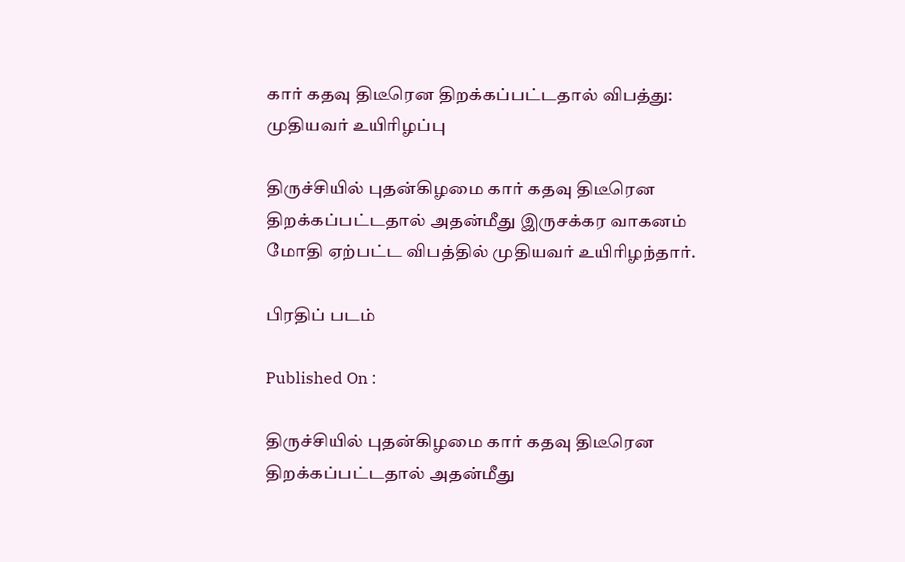கார் கதவு திடீரென திறக்கப்பட்டதால் விபத்து: முதியவர் உயிரிழப்பு

திருச்சியில் புதன்கிழமை கார் கதவு திடீரென திறக்கப்பட்டதால் அதன்மீது இருசக்கர வாகனம் மோதி ஏற்பட்ட விபத்தில் முதியவர் உயிரிழந்தார்.

பிரதிப் படம்

Published On :

திருச்சியில் புதன்கிழமை கார் கதவு திடீரென திறக்கப்பட்டதால் அதன்மீது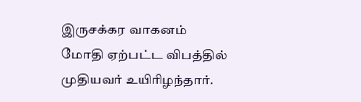இருசக்கர வாகனம் மோதி ஏற்பட்ட விபத்தில் முதியவர் உயிரிழந்தார்.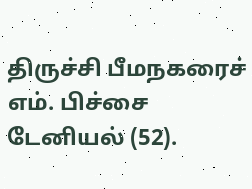திருச்சி பீமநகரைச் எம். பிச்சை டேனியல் (52).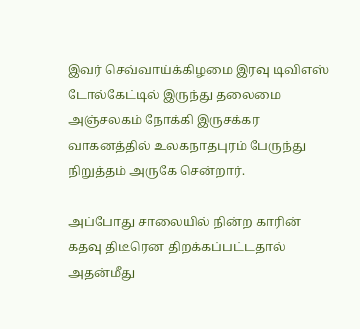இவர் செவ்வாய்க்கிழமை இரவு டிவிஎஸ் டோல்கேட்டில் இருந்து தலைமை அஞ்சலகம் நோக்கி இருசக்கர வாகனத்தில் உலகநாதபுரம் பேருந்து நிறுத்தம் அருகே சென்றார்.

அப்போது சாலையில் நின்ற காரின் கதவு திடீரென திறக்கப்பட்டதால் அதன்மீது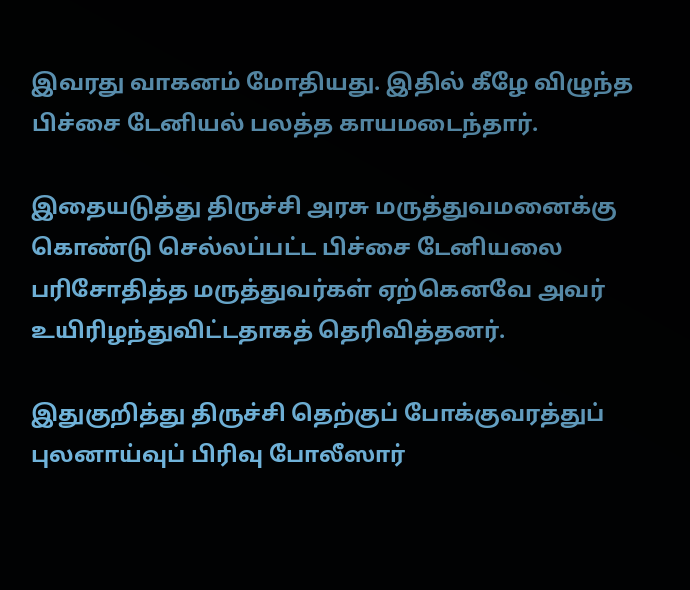இவரது வாகனம் மோதியது. இதில் கீழே விழுந்த பிச்சை டேனியல் பலத்த காயமடைந்தார்.

இதையடுத்து திருச்சி அரசு மருத்துவமனைக்கு கொண்டு செல்லப்பட்ட பிச்சை டேனியலை பரிசோதித்த மருத்துவர்கள் ஏற்கெனவே அவர் உயிரிழந்துவிட்டதாகத் தெரிவித்தனர்.

இதுகுறித்து திருச்சி தெற்குப் போக்குவரத்துப் புலனாய்வுப் பிரிவு போலீஸார்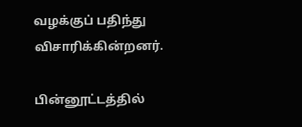வழக்குப் பதிந்து விசாரிக்கின்றனர்.

பின்னூட்டத்தில்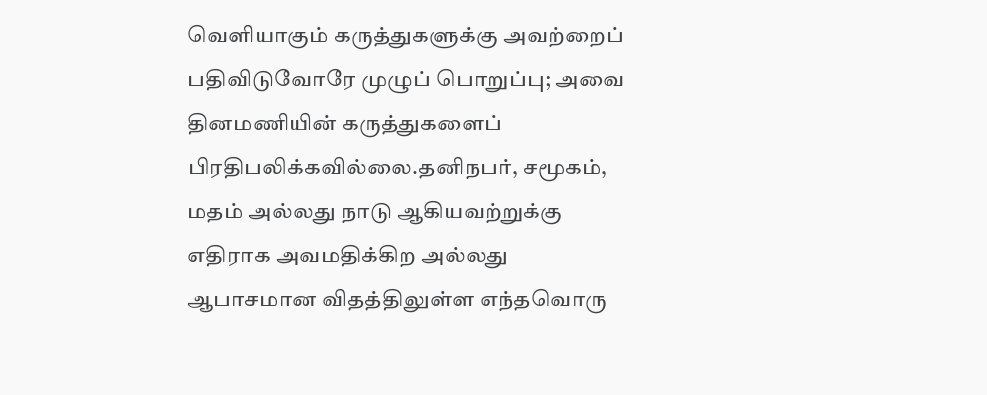வெளியாகும் கருத்துகளுக்கு அவற்றைப் பதிவிடுவோரே முழுப் பொறுப்பு; அவை தினமணியின் கருத்துகளைப் பிரதிபலிக்கவில்லை.தனிநபர், சமூகம், மதம் அல்லது நாடு ஆகியவற்றுக்கு எதிராக அவமதிக்கிற அல்லது ஆபாசமான விதத்திலுள்ள எந்தவொரு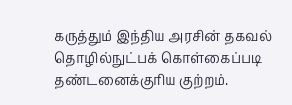கருத்தும் இந்திய அரசின் தகவல் தொழில்நுட்பக் கொள்கைப்படி தண்டனைக்குரிய குற்றம்.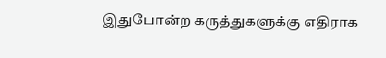இதுபோன்ற கருத்துகளுக்கு எதிராக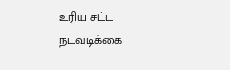உரிய சட்ட நடவடிக்கை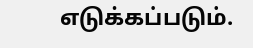எடுக்கப்படும்.